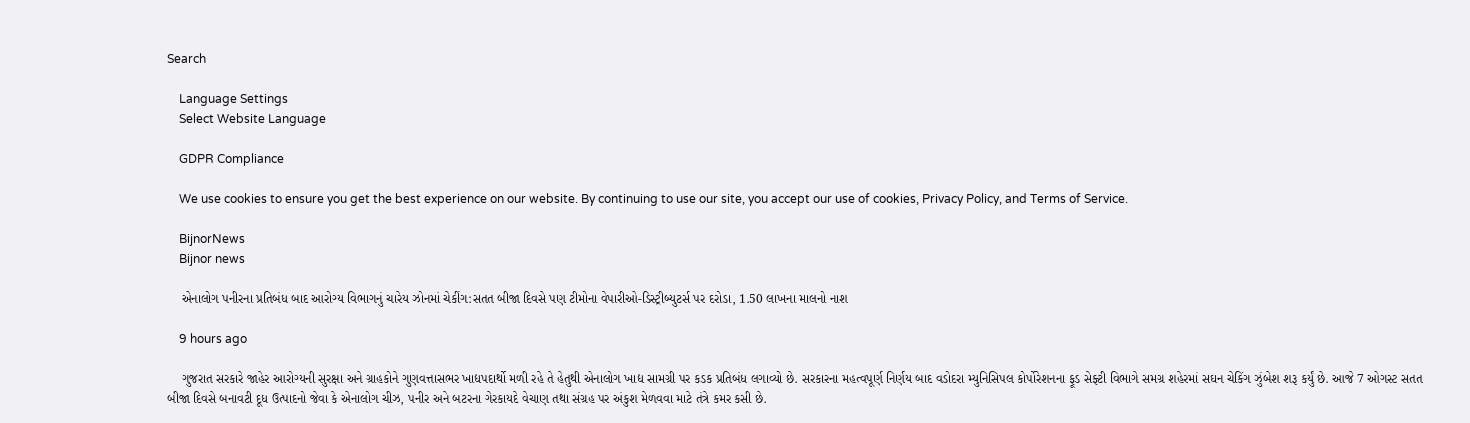Search

    Language Settings
    Select Website Language

    GDPR Compliance

    We use cookies to ensure you get the best experience on our website. By continuing to use our site, you accept our use of cookies, Privacy Policy, and Terms of Service.

    BijnorNews
    Bijnor news

    એનાલોગ પનીરના પ્રતિબંધ બાદ આરોગ્ય વિભાગનું ચારેય ઝોનમાં ચેકીંગ:સતત બીજા દિવસે પણ ટીમોના વેપારીઓ-ડિસ્ટ્રીબ્યુટર્સ પર દરોડા, 1.50 લાખના માલનો નાશ

    9 hours ago

    ગુજરાત સરકારે જાહેર આરોગ્યની સુરક્ષા અને ગ્રાહકોને ગુણવત્તાસભર ખાદ્યપદાર્થો મળી રહે તે હેતુથી એનાલોગ ખાદ્ય સામગ્રી પર કડક પ્રતિબંધ લગાવ્યો છે. સરકારના મહત્વપૂર્ણ નિર્ણય બાદ વડોદરા મ્યુનિસિપલ કોર્પોરેશનના ફૂડ સેફ્ટી વિભાગે સમગ્ર શહેરમાં સઘન ચેકિંગ ઝુંબેશ શરૂ કર્યું છે. આજે 7 ઓગસ્ટ સતત બીજા દિવસે બનાવટી દૂધ ઉત્પાદનો જેવા કે એનાલોગ ચીઝ, પનીર અને બટરના ગેરકાયદે વેચાણ તથા સંગ્રહ પર અંકુશ મેળવવા માટે તંત્રે કમર કસી છે.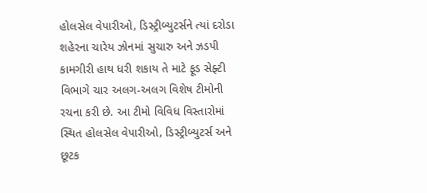હોલસેલ વેપારીઓ, ડિસ્ટ્રીબ્યુટર્સને ત્યાં દરોડા શહેરના ચારેય ઝોનમાં સુચારુ અને ઝડપી કામગીરી હાથ ધરી શકાય તે માટે ફૂડ સેફ્ટી વિભાગે ચાર અલગ-અલગ વિશેષ ટીમોની રચના કરી છે. આ ટીમો વિવિધ વિસ્તારોમાં સ્થિત હોલસેલ વેપારીઓ, ડિસ્ટ્રીબ્યુટર્સ અને છૂટક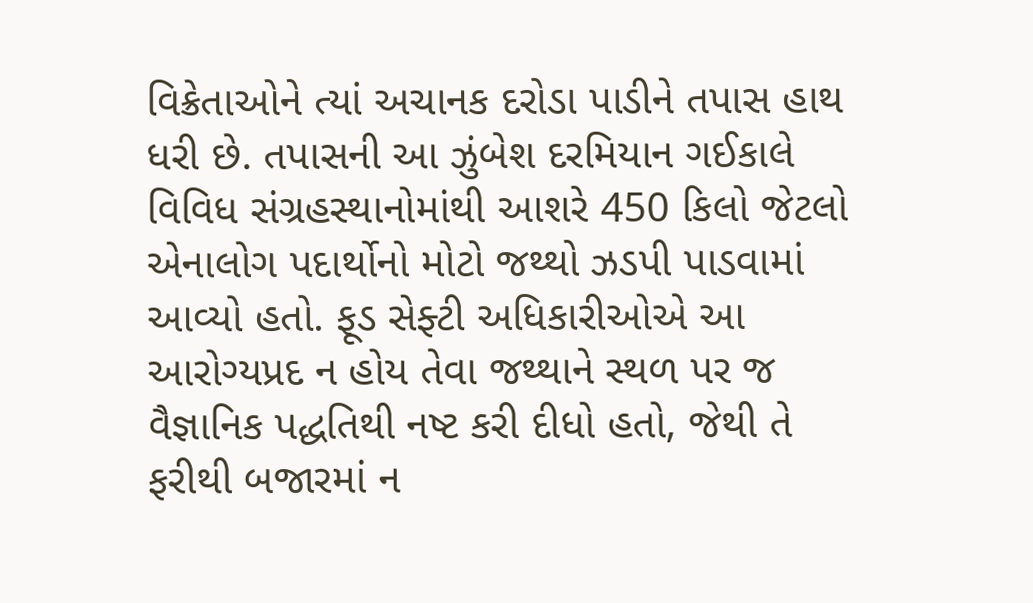વિક્રેતાઓને ત્યાં અચાનક દરોડા પાડીને તપાસ હાથ ધરી છે. તપાસની આ ઝુંબેશ દરમિયાન ગઈકાલે વિવિધ સંગ્રહસ્થાનોમાંથી આશરે 450 કિલો જેટલો એનાલોગ પદાર્થોનો મોટો જથ્થો ઝડપી પાડવામાં આવ્યો હતો. ફૂડ સેફ્ટી અધિકારીઓએ આ આરોગ્યપ્રદ ન હોય તેવા જથ્થાને સ્થળ પર જ વૈજ્ઞાનિક પદ્ધતિથી નષ્ટ કરી દીધો હતો, જેથી તે ફરીથી બજારમાં ન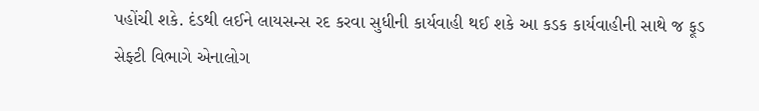પહોંચી શકે. દંડથી લઈને લાયસન્સ રદ કરવા સુધીની કાર્યવાહી થઈ શકે આ કડક કાર્યવાહીની સાથે જ ફૂડ સેફ્ટી વિભાગે એનાલોગ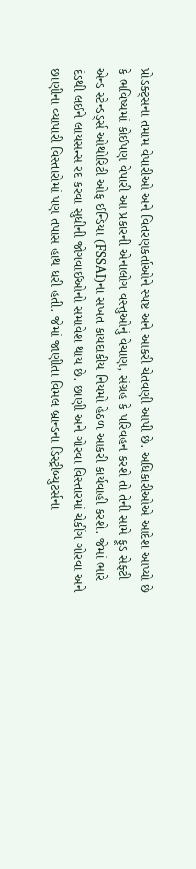પ્રોડક્ટ્સના તમામ વેપારીઓ અને વિતરણકર્તાઓને સ્પષ્ટ અને આકરી ચેતવણી આપી છે. અધિકારીઓએ આદેશ આપ્યો છે કે ભવિષ્યમાં કોઈપણ વેપારી આ પ્રકારની એનાલોગ વસ્તુઓનું વેચાણ, સંગ્રહ કે પરિવહન કરશે તો તેની સામે ફૂડ સેફ્ટી એન્ડ સ્ટેન્ડર્ડ્સ ઓથોરિટી ઓફ ઈન્ડિયા (FSSAI)ના સખત કાયદાકીય નિયમો હેઠળ આકરી કાર્યવાહી કરશે. જેમાં ભારે દંડથી લઈને લાયસન્સ રદ કરવા સુધીની જોગવાઈઓનો સમાવેશ થાય છે. છાણી અને ગોરવા વિસ્તારમાં ચેકીંગ ગોરવા અને છાણીના વ્યાપારી વિસ્તારોમાં પણ તપાસ હાથ ધરી હતી. જેમાં જાણીતા વિમલ બ્રાન્ડના ડિસ્ટ્રીબ્યુટર્સના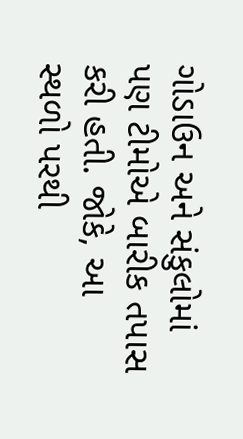ગોડાઉન અને સંકુલોમાં પણ ટીમોએ બારીક તપાસ કરી હતી. જોકે, આ સ્થળો પરથી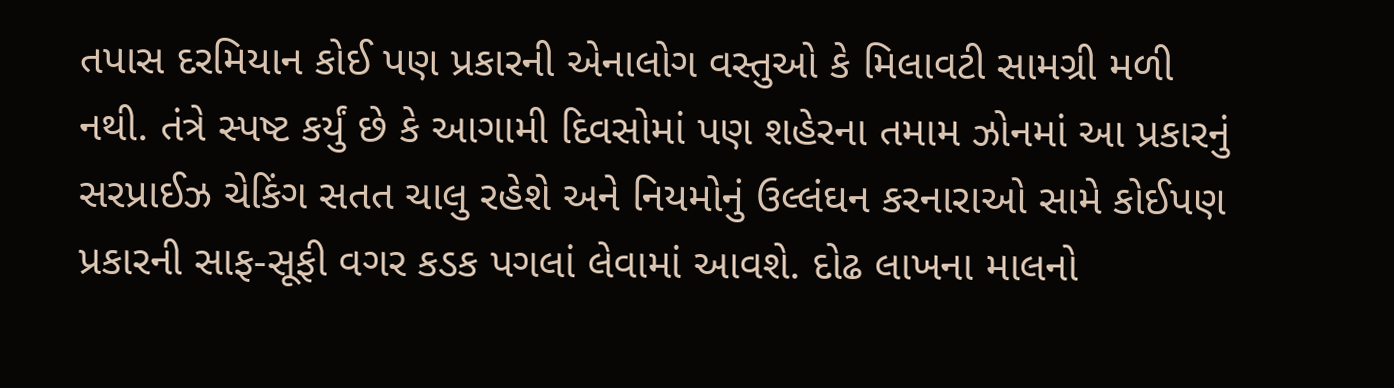તપાસ દરમિયાન કોઈ પણ પ્રકારની એનાલોગ વસ્તુઓ કે મિલાવટી સામગ્રી મળી નથી. તંત્રે સ્પષ્ટ કર્યું છે કે આગામી દિવસોમાં પણ શહેરના તમામ ઝોનમાં આ પ્રકારનું સરપ્રાઈઝ ચેકિંગ સતત ચાલુ રહેશે અને નિયમોનું ઉલ્લંઘન કરનારાઓ સામે કોઈપણ પ્રકારની સાફ-સૂફી વગર કડક પગલાં લેવામાં આવશે. દોઢ લાખના માલનો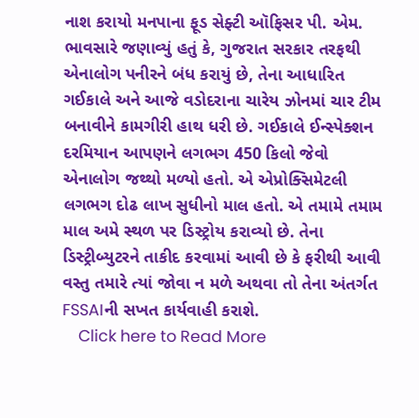નાશ કરાયો મનપાના ફૂડ સેફ્ટી ઑફિસર પી. એમ. ભાવસારે જણાવ્યું હતું કે, ગુજરાત સરકાર તરફથી એનાલોગ પનીરને બંધ કરાયું છે, તેના આધારિત ગઈકાલે અને આજે વડોદરાના ચારેય ઝોનમાં ચાર ટીમ બનાવીને કામગીરી હાથ ધરી છે. ગઈકાલે ઈન્સ્પેક્શન દરમિયાન આપણને લગભગ 450 કિલો જેવો એનાલોગ જથ્થો મળ્યો હતો. એ એપ્રોક્સિમેટલી લગભગ દોઢ લાખ સુધીનો માલ હતો. એ તમામે તમામ માલ અમે સ્થળ પર ડિસ્ટ્રોય કરાવ્યો છે. તેના ડિસ્ટ્રીબ્યુટરને તાકીદ કરવામાં આવી છે કે ફરીથી આવી વસ્તુ તમારે ત્યાં જોવા ન મળે અથવા તો તેના અંતર્ગત FSSAIની સખત કાર્યવાહી કરાશે.
    Click here to Read More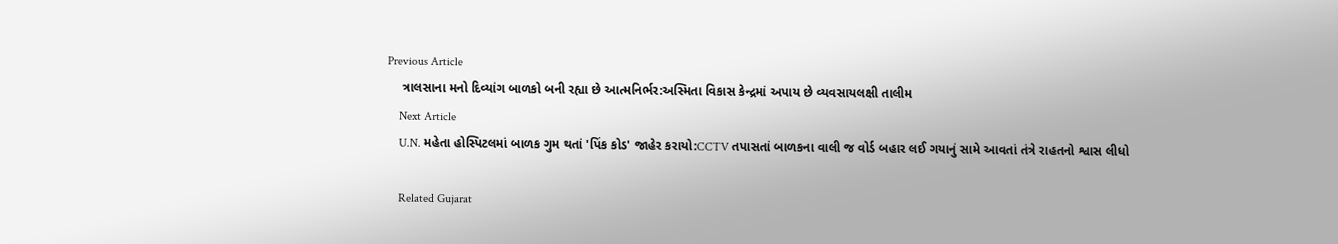Previous Article
    ત્રાલસાના મનો દિવ્યાંગ બાળકો બની રહ્યા છે આત્મનિર્ભર:અસ્મિતા વિકાસ કેન્દ્રમાં અપાય છે વ્યવસાયલક્ષી તાલીમ
    Next Article
    U.N. મહેતા હોસ્પિટલમાં બાળક ગુમ થતાં 'પિંક કોડ' જાહેર કરાયો:CCTV તપાસતાં બાળકના વાલી જ વોર્ડ બહાર લઈ ગયાનું સામે આવતાં તંત્રે રાહતનો શ્વાસ લીધો

    Related Gujarat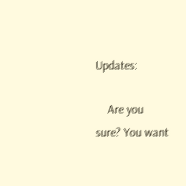Updates:

    Are you sure? You want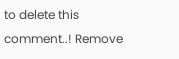to delete this comment..! Remove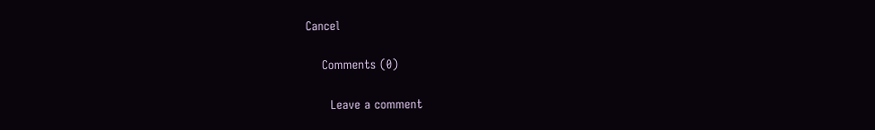Cancel

    Comments (0)

      Leave a comment